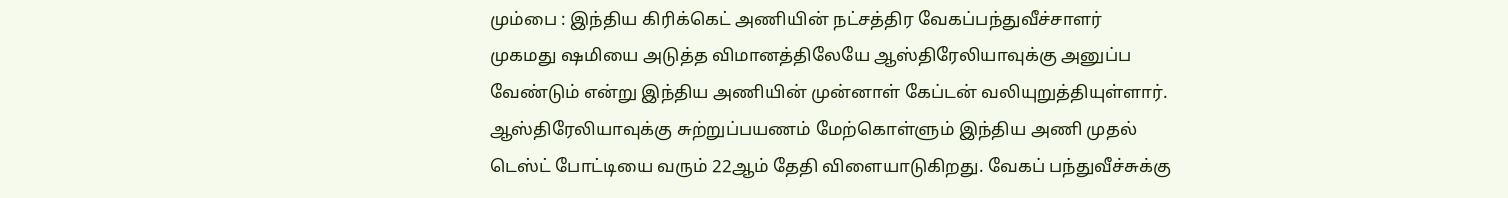மும்பை : இந்திய கிரிக்கெட் அணியின் நட்சத்திர வேகப்பந்துவீச்சாளர் முகமது ஷமியை அடுத்த விமானத்திலேயே ஆஸ்திரேலியாவுக்கு அனுப்ப வேண்டும் என்று இந்திய அணியின் முன்னாள் கேப்டன் வலியுறுத்தியுள்ளார்.
ஆஸ்திரேலியாவுக்கு சுற்றுப்பயணம் மேற்கொள்ளும் இந்திய அணி முதல் டெஸ்ட் போட்டியை வரும் 22ஆம் தேதி விளையாடுகிறது. வேகப் பந்துவீச்சுக்கு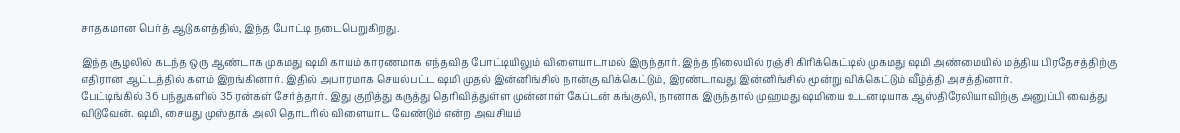சாதகமான பெர்த் ஆடுகளத்தில், இந்த போட்டி நடைபெறுகிறது.

இந்த சூழலில் கடந்த ஒரு ஆண்டாக முகமது ஷமி காயம் காரணமாக எந்தவித போட்டியிலும் விளையாடாமல் இருந்தார். இந்த நிலையில் ரஞ்சி கிரிக்கெட்டில் முகமது ஷமி அண்மையில் மத்திய பிரதேசத்திற்கு எதிரான ஆட்டத்தில் களம் இறங்கினார். இதில் அபாரமாக செயல்பட்ட ஷமி முதல் இன்னிங்சில் நான்கு விக்கெட்டும், இரண்டாவது இன்னிங்சில் மூன்று விக்கெட்டும் வீழ்த்தி அசத்தினார்.
பேட்டிங்கில் 36 பந்துகளில் 35 ரன்கள் சேர்த்தார். இது குறித்து கருத்து தெரிவித்துள்ள முன்னாள் கேப்டன் கங்குலி, நானாக இருந்தால் முஹமது ஷமியை உடனடியாக ஆஸ்திரேலியாவிற்கு அனுப்பி வைத்து விடுவேன். ஷமி, சையது முஸ்தாக் அலி தொடரில் விளையாட வேண்டும் என்ற அவசியம்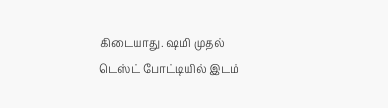கிடையாது. ஷமி முதல் டெஸ்ட் போட்டியில் இடம்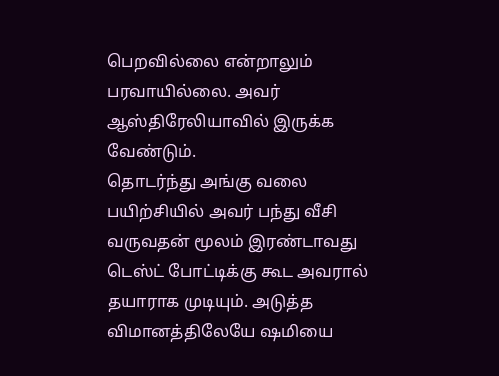பெறவில்லை என்றாலும் பரவாயில்லை. அவர் ஆஸ்திரேலியாவில் இருக்க வேண்டும்.
தொடர்ந்து அங்கு வலை பயிற்சியில் அவர் பந்து வீசி வருவதன் மூலம் இரண்டாவது டெஸ்ட் போட்டிக்கு கூட அவரால் தயாராக முடியும். அடுத்த விமானத்திலேயே ஷமியை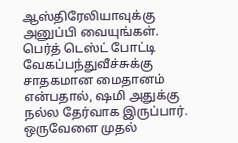ஆஸ்திரேலியாவுக்கு அனுப்பி வையுங்கள். பெர்த் டெஸ்ட் போட்டி வேகப்பந்துவீச்சுக்கு சாதகமான மைதானம் என்பதால், ஷமி அதுக்கு நல்ல தேர்வாக இருப்பார்.
ஒருவேளை முதல்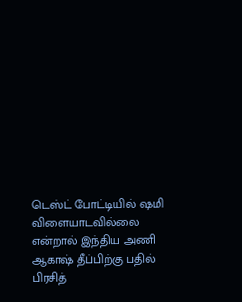டெஸ்ட் போட்டியில் ஷமி விளையாடவில்லை என்றால் இந்திய அணி ஆகாஷ் தீப்பிற்கு பதில் பிரசித்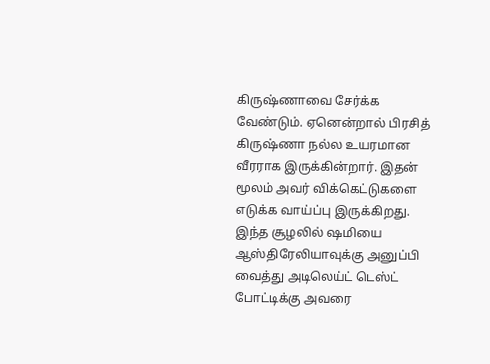கிருஷ்ணாவை சேர்க்க வேண்டும். ஏனென்றால் பிரசித் கிருஷ்ணா நல்ல உயரமான வீரராக இருக்கின்றார். இதன் மூலம் அவர் விக்கெட்டுகளை எடுக்க வாய்ப்பு இருக்கிறது. இந்த சூழலில் ஷமியை ஆஸ்திரேலியாவுக்கு அனுப்பி வைத்து அடிலெய்ட் டெஸ்ட் போட்டிக்கு அவரை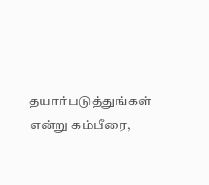தயார்படுத்துங்கள் என்று கம்பீரை,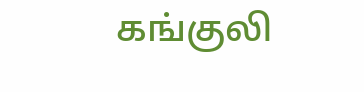கங்குலி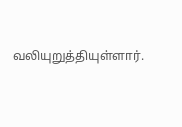வலியுறுத்தியுள்ளார்.